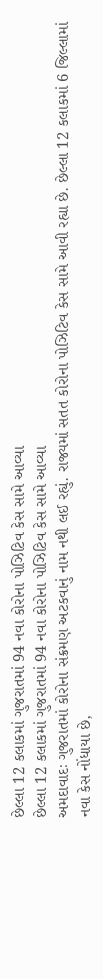છેલ્લા 12 કલાકમાં ગુજરાતમાં 94 નવા કોરોના પોઝિટિવ કેસ સામે આવ્યા
છેલ્લા 12 કલાકમાં ગુજરાતમાં 94 નવા કોરોના પોઝિટિવ કેસ સામે આવ્યા
અમદાવાદઃ ગુજરાતમાં કોરોના સંક્રમણ અટકવાનું નામ નથી લઈ રહ્યું. રાજ્યમાં સતત કોરોના પોઝિટિવ કેસ સામે આવી રહ્યા છે. છેલ્લા 12 કલાકમાં 6 જિલ્લામાં નવા કેસ નોંધાયા છે,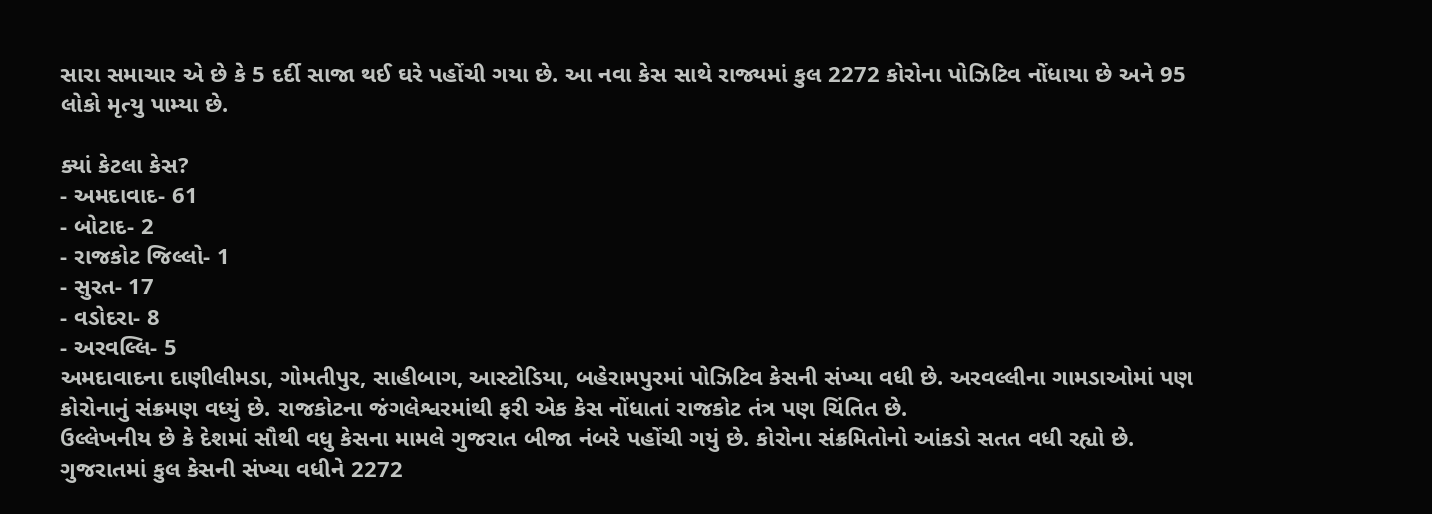સારા સમાચાર એ છે કે 5 દર્દી સાજા થઈ ઘરે પહોંચી ગયા છે. આ નવા કેસ સાથે રાજ્યમાં કુલ 2272 કોરોના પોઝિટિવ નોંધાયા છે અને 95 લોકો મૃત્યુ પામ્યા છે.

ક્યાં કેટલા કેસ?
- અમદાવાદ- 61
- બોટાદ- 2
- રાજકોટ જિલ્લો- 1
- સુરત- 17
- વડોદરા- 8
- અરવલ્લિ- 5
અમદાવાદના દાણીલીમડા, ગોમતીપુર, સાહીબાગ, આસ્ટોડિયા, બહેરામપુરમાં પોઝિટિવ કેસની સંખ્યા વધી છે. અરવલ્લીના ગામડાઓમાં પણ કોરોનાનું સંક્રમણ વધ્યું છે. રાજકોટના જંગલેશ્વરમાંથી ફરી એક કેસ નોંધાતાં રાજકોટ તંત્ર પણ ચિંતિત છે.
ઉલ્લેખનીય છે કે દેશમાં સૌથી વધુ કેસના મામલે ગુજરાત બીજા નંબરે પહોંચી ગયું છે. કોરોના સંક્રમિતોનો આંકડો સતત વધી રહ્યો છે. ગુજરાતમાં કુલ કેસની સંખ્યા વધીને 2272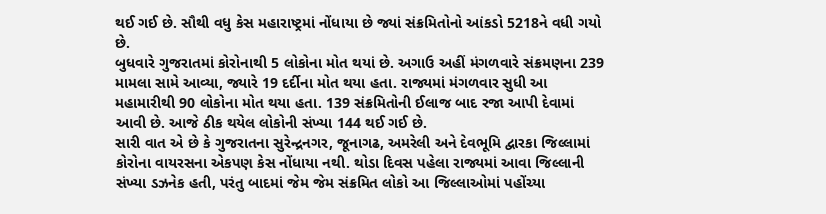થઈ ગઈ છે. સૌથી વધુ કેસ મહારાષ્ટ્રમાં નોંધાયા છે જ્યાં સંક્રમિતોનો આંકડો 5218ને વધી ગયો છે.
બુધવારે ગુજરાતમાં કોરોનાથી 5 લોકોના મોત થયાં છે. અગાઉ અહીં મંગળવારે સંક્રમણના 239 મામલા સામે આવ્યા, જ્યારે 19 દર્દીના મોત થયા હતા. રાજ્યમાં મંગળવાર સુધી આ મહામારીથી 90 લોકોના મોત થયા હતા. 139 સંક્રમિતોની ઈલાજ બાદ રજા આપી દેવામાં આવી છે. આજે ઠીક થયેલ લોકોની સંખ્યા 144 થઈ ગઈ છે.
સારી વાત એ છે કે ગુજરાતના સુરેન્દ્રનગર, જૂનાગઢ, અમરેલી અને દેવભૂમિ દ્વારકા જિલ્લામાં કોરોના વાયરસના એકપણ કેસ નોંધાયા નથી. થોડા દિવસ પહેલા રાજ્યમાં આવા જિલ્લાની સંખ્યા ડઝનેક હતી, પરંતુ બાદમાં જેમ જેમ સંક્રમિત લોકો આ જિલ્લાઓમાં પહોંચ્યા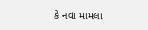કે નવા મામલા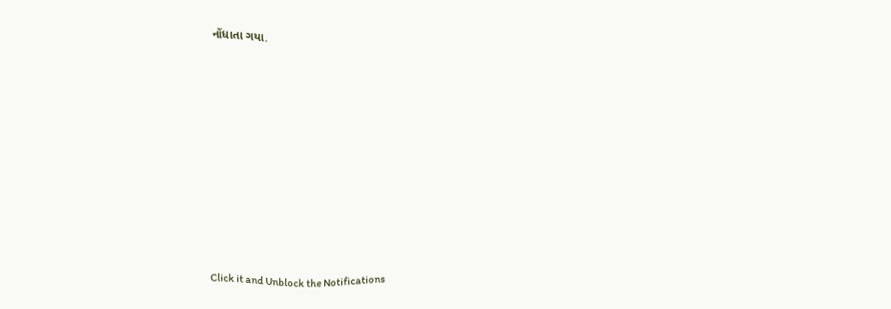નોંધાતા ગયા.












Click it and Unblock the Notifications